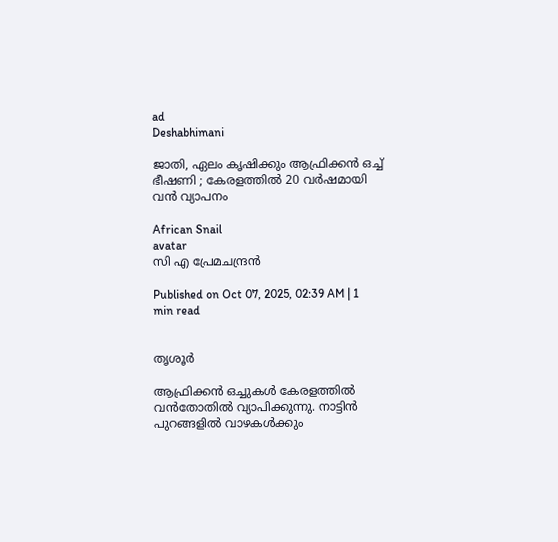ad
Deshabhimani

ജാതി, ഏലം കൃഷിക്കും ആഫ്രിക്കൻ ഒച്ച്‌ ഭീഷണി ; കേരളത്തിൽ 20 വർഷമായി വൻ വ്യാപനം

African Snail
avatar
സി എ പ്രേമചന്ദ്രൻ

Published on Oct 07, 2025, 02:39 AM | 1 min read


തൃശൂർ

ആഫ്രിക്കൻ ഒച്ചുകൾ കേരളത്തിൽ വൻതോതിൽ വ്യാപിക്കുന്നു. നാട്ടിൻ പുറങ്ങളിൽ വാഴകൾക്കും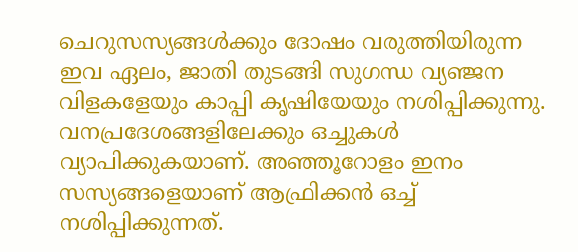ചെറുസസ്യങ്ങൾക്കും ദോഷം വരുത്തിയിരുന്ന ഇവ ഏലം, ജാതി തുടങ്ങി സുഗന്ധ വ്യഞ്ജന വിളകളേയും കാപ്പി കൃഷിയേയും നശിപ്പിക്കുന്നു. വനപ്രദേശങ്ങളിലേക്കും ഒച്ചുകൾ വ്യാപിക്കുകയാണ്‌. അഞ്ഞൂറോളം ഇനം സസ്യങ്ങളെയാണ് ആഫ്രിക്കൻ ഒച്ച് നശിപ്പിക്കുന്നത്‌.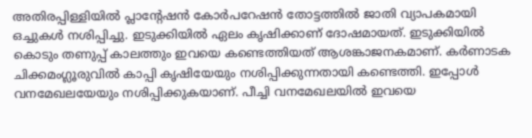അതിരപ്പിള്ളി‍യിൽ പ്ലാന്റേഷൻ കോർപറേഷൻ തോട്ടത്തിൽ ജാതി വ്യാപകമായി ഒച്ചുകൾ നശിപ്പിച്ചു. ഇടുക്കിയിൽ ഏലം കൃഷിക്കാണ്‌ ദോഷമായത്‌. ഇടുക്കിയിൽ കൊടും തണുപ്പ്‌ കാലത്തും ഇവയെ കണ്ടെത്തിയത്‌ ആശങ്കാജനകമാണ്‌. കർണാടക ചിക്കമംഗ്ലൂരുവിൽ കാപ്പി കൃഷിയേയും നശിപ്പിക്കുന്നതായി കണ്ടെത്തി. ഇപ്പോൾ വനമേഖലയേയും നശിപ്പിക്കുകയാണ്‌. പീച്ചി വനമേഖലയിൽ ഇവയെ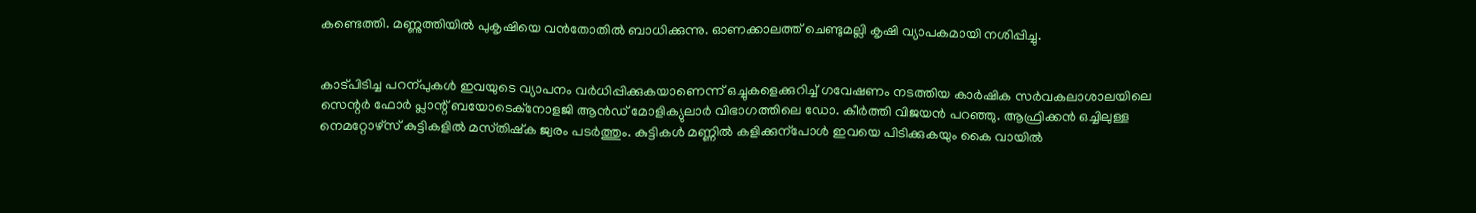കണ്ടെത്തി. മണ്ണുത്തിയിൽ പുകൃഷിയെ വൻതോതിൽ ബാധിക്കുന്നു. ഓണക്കാലത്ത്‌ ചെണ്ടുമല്ലി കൃഷി വ്യാപകമായി നശിപ്പിച്ചു.


കാട്‌പിടിച്ച പറന്പുകൾ ഇവയുടെ വ്യാപനം വർധിപ്പിക്കുകയാണെന്ന്‌ ഒച്ചുകളെക്കുറിച്ച്‌ ഗവേഷണം നടത്തിയ കാർഷിക സർവകലാശാലയിലെ സെന്റർ ഫോർ പ്ലാന്റ്‌ ബയോടെക്‌നോളജി ആൻഡ്‌ മോളിക്യുലാർ വിഭാഗത്തിലെ ഡോ. കീർത്തി വിജയൻ പറഞ്ഞു. ആഫ്രിക്കൻ ഒച്ചിലുള്ള നെമറ്റോഴ്‌സ്‌ കുട്ടികളിൽ മസ്‌തിഷ്‌ക ജ്വരം പടർത്തും. കുട്ടികൾ മണ്ണിൽ കളിക്കുന്പോൾ ഇവയെ പിടിക്കുകയും കൈ വായിൽ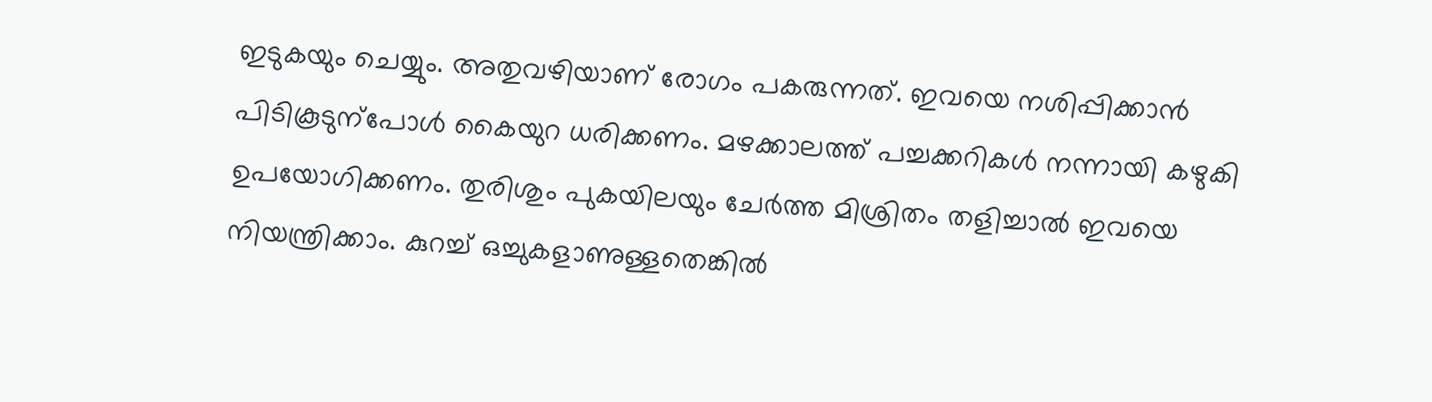ഇടുകയും ചെയ്യും. അതുവഴിയാണ്‌ രോഗം പകരുന്നത്‌. ഇവയെ നശിപ്പിക്കാൻ പിടികൂടുന്പോൾ കൈയുറ ധരിക്കണം. മഴക്കാലത്ത്‌ പച്ചക്കറികൾ നന്നായി കഴുകി ഉപയോഗിക്കണം. തുരിശും പുകയിലയും ചേർത്ത മിശ്രിതം തളിച്ചാൽ ഇവയെ നിയന്ത്രിക്കാം. കുറച്ച്‌ ഒച്ചുകളാണുള്ളതെങ്കിൽ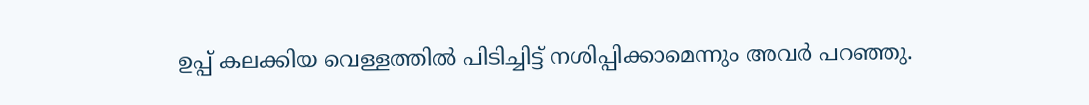ഉപ്പ്‌ കലക്കിയ വെള്ളത്തിൽ പിടിച്ചിട്ട്‌ നശിപ്പിക്കാമെന്നും അവർ പറഞ്ഞു.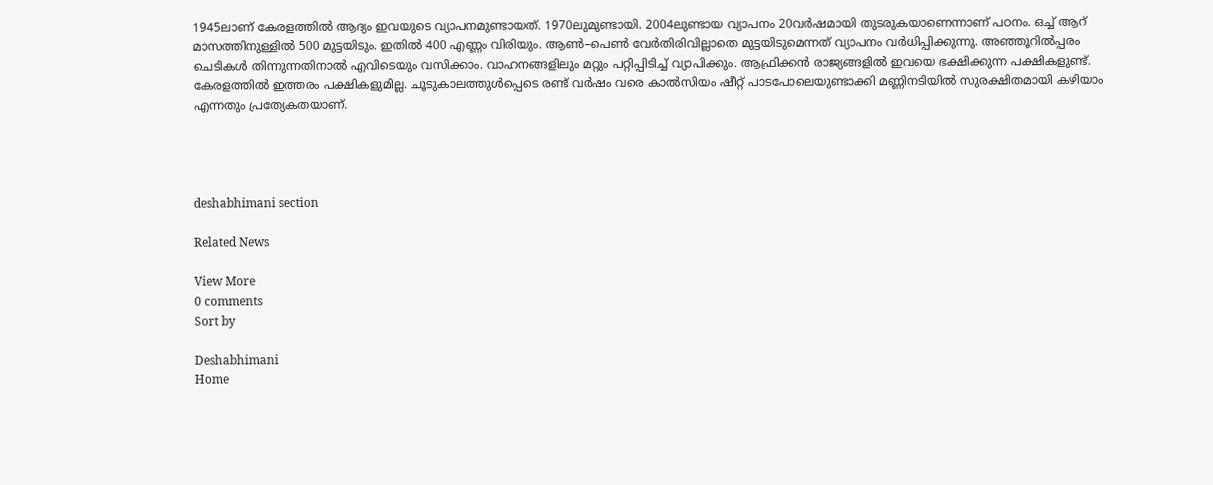1945ലാണ്‌ കേരളത്തിൽ ആദ്യം ഇവയുടെ വ്യാപനമുണ്ടായത്‌. 1970ലുമുണ്ടായി. 2004ലുണ്ടായ വ്യാപനം 20വർഷമായി തുടരുകയാണെന്നാണ്‌ പഠനം. ഒച്ച്‌ ആറ്‌ മാസത്തിനുള്ളിൽ 500 മുട്ടയിടും. ഇതിൽ 400 എണ്ണം വിരിയും. ആൺ–പെൺ വേർതിരിവില്ലാതെ മുട്ടയിടുമെന്നത്‌ വ്യാപനം വർധിപ്പിക്കുന്നു. അഞ്ഞൂറിൽപ്പരം ചെടികൾ തിന്നുന്നതിനാൽ എവിടെയും വസിക്കാം. വാഹനങ്ങളിലും മറ്റും പറ്റിപ്പിടിച്ച്‌ വ്യാപിക്കും. ആഫ്രിക്കൻ രാജ്യങ്ങളിൽ ഇവയെ ഭക്ഷിക്കുന്ന പക്ഷികളുണ്ട്‌. കേരളത്തിൽ ഇത്തരം പക്ഷികളുമില്ല. ചൂടുകാലത്തുൾപ്പെടെ രണ്ട്‌ വർഷം വരെ കാൽസിയം ഷീറ്റ്‌ പാടപോലെയുണ്ടാക്കി മണ്ണിനടിയിൽ സുരക്ഷിതമായി കഴിയാം എന്നതും പ്രത്യേകതയാണ്‌.




deshabhimani section

Related News

View More
0 comments
Sort by

Deshabhimani
Home